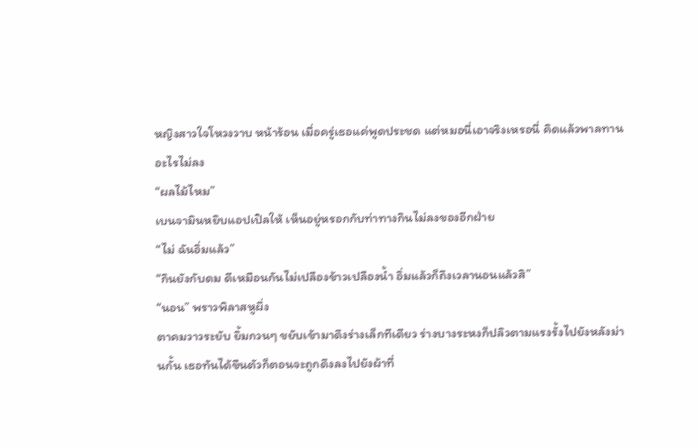หญิงสาวใจโหวงวาบ หน้าร้อน เมื่อครู่เธอแค่พูดประชด แต่หมอนี่เอาจริงเหรอนี่ คิดแล้วพาลทานอะไรไม่ลง
“ผลไม้ไหม”
เบนจามินหยิบแอปเปิลให้ เห็นอยู่หรอกกับท่าทางกินไม่ลงของอีกฝ่าย
“ไม่ ฉันอิ่มแล้ว”
“กินยังกับดม ดีเหมือนกันไม่เปลืองข้าวเปลืองน้ำ อิ่มแล้วก็ถึงเวลานอนแล้วสิ”
“นอน” พราวพิลาสหูผึ่ง
ตาคมวาวระยับ ยิ้มกวนๆ ขยับเข้ามาดึงร่างเล็กทีเดียว ร่างบางระหงก็ปลิวตามแรงรั้งไปยังหลังม่านกั้น เธอทันได้ขืนตัวก็ตอนจะถูกดึงลงไปยังผ้าที่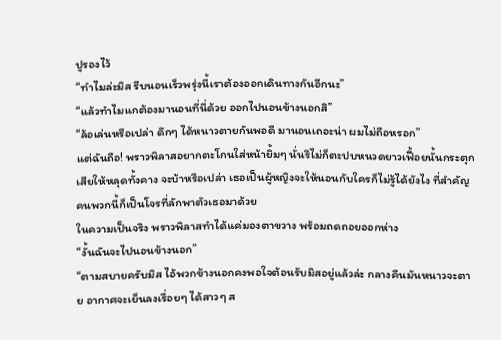ปูรองไว้
“ทำไมล่ะมิส รีบนอนเร็วพรุ่งนี้เราต้องออกเดินทางกันอีกนะ”
“แล้วทำไมแกต้องมานอนที่นี่ด้วย ออกไปนอนข้างนอกสิ”
“ล้อเล่นหรือเปล่า ดึกๆ ได้หนาวตายกันพอดี มานอนเถอะน่า ผมไม่ถือหรอก”
แต่ฉันถือ! พราวพิลาสอยากตะโกนใส่หน้ายิ้มๆ นั่นรึไม่ก็ตะปบหนวดยาวเฟื้อยนั้นกระตุกเสียให้หลุดทั้งคาง จะบ้าหรือเปล่า เธอเป็นผู้หญิงจะให้นอนกับใครก็ไม่รู้ได้ยังไง ที่สำคัญคนพวกนี้ก็เป็นโจรที่ลักพาตัวเธอมาด้วย
ในความเป็นจริง พราวพิลาสทำได้แค่มองตาขวาง พร้อมถดถอยออกห่าง
“งั้นฉันจะไปนอนข้างนอก”
“ตามสบายครับมิส ไอ้พวกข้างนอกคงพอใจต้อนรับมิสอยู่แล้วล่ะ กลางคืนมันหนาวจะตาย อากาศจะเย็นลงเรื่อยๆ ได้สาวๆ ส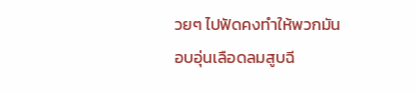วยๆ ไปฟัดคงทำให้พวกมันอบอุ่นเลือดลมสูบฉี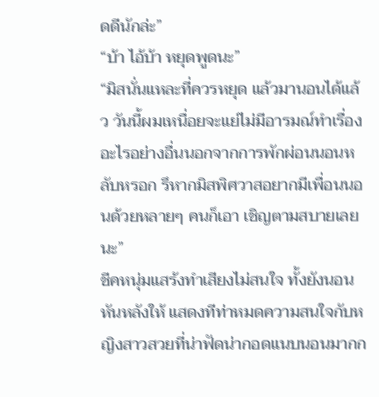ดดีนักล่ะ”
“บ้า ไอ้บ้า หยุดพูดนะ”
“มิสนั่นแหละที่ควรหยุด แล้วมานอนได้แล้ว วันนี้ผมเหนื่อยจะแย่ไม่มีอารมณ์ทำเรื่องอะไรอย่างอื่นนอกจากการพักผ่อนนอนหลับหรอก รึหากมิสพิศวาสอยากมีเพื่อนนอนด้วยหลายๆ คนก็เอา เชิญตามสบายเลยนะ”
ชีคหนุ่มแสร้งทำเสียงไม่สนใจ ทั้งยังนอนหันหลังให้ แสดงทีท่าหมดความสนใจกับหญิงสาวสวยที่น่าฟัดน่ากอดแนบนอนมากก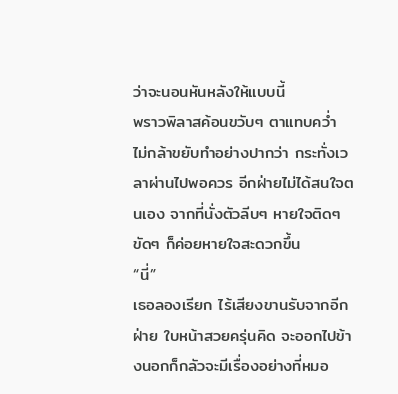ว่าจะนอนหันหลังให้แบบนี้
พราวพิลาสค้อนขวับๆ ตาแทบคว่ำ ไม่กล้าขยับทำอย่างปากว่า กระทั่งเวลาผ่านไปพอควร อีกฝ่ายไม่ได้สนใจตนเอง จากที่นั่งตัวลีบๆ หายใจติดๆ ขัดๆ ก็ค่อยหายใจสะดวกขึ้น
“นี่”
เธอลองเรียก ไร้เสียงขานรับจากอีกฝ่าย ใบหน้าสวยครุ่นคิด จะออกไปข้างนอกก็กลัวจะมีเรื่องอย่างที่หมอ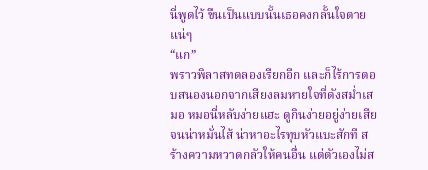นี่พูดไว้ ขืนเป็นแบบนั้นเธอคงกลั้นใจตายแน่ๆ
“แก”
พราวพิลาสทดลองเรียกอีก และก็ไร้การตอบสนองนอกจากเสียงลมหายใจที่ดังสม่ำเสมอ หมอนี่หลับง่ายแฮะ ดูกินง่ายอยู่ง่ายเสียจนน่าหมั่นไส้ น่าหาอะไรทุบหัวแบะสักที สร้างความหวาดกลัวให้คนอื่น แต่ตัวเองไม่ส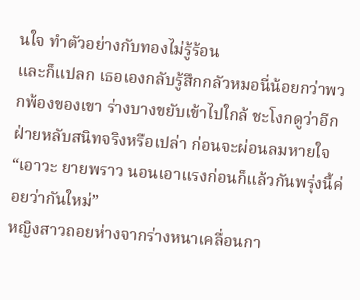นใจ ทำตัวอย่างกับทองไม่รู้ร้อน
และก็แปลก เธอเองกลับรู้สึกกลัวหมอนี่น้อยกว่าพวกพ้องของเขา ร่างบางขยับเข้าไปใกล้ ชะโงกดูว่าอีกฝ่ายหลับสนิทจริงหรือเปล่า ก่อนจะผ่อนลมหายใจ
“เอาวะ ยายพราว นอนเอาแรงก่อนก็แล้วกันพรุ่งนี้ค่อยว่ากันใหม่”
หญิงสาวถอยห่างจากร่างหนาเคลื่อนกา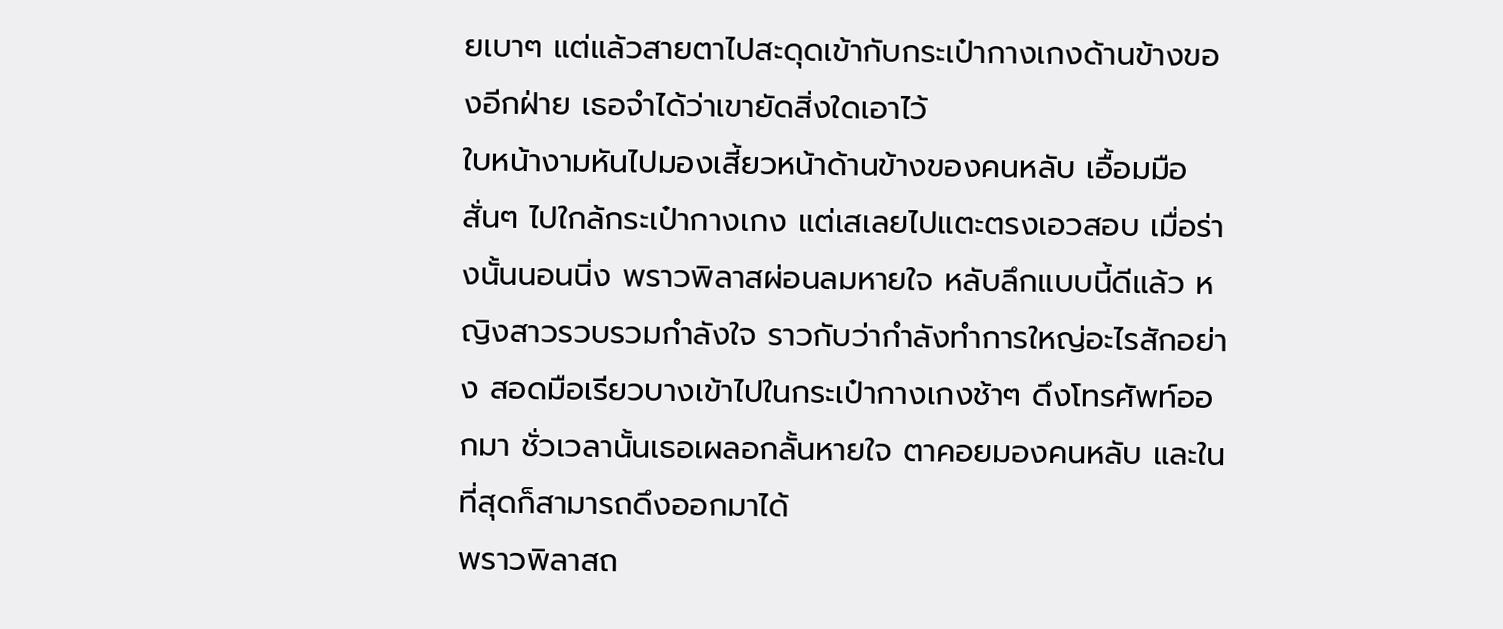ยเบาๆ แต่แล้วสายตาไปสะดุดเข้ากับกระเป๋ากางเกงด้านข้างของอีกฝ่าย เธอจำได้ว่าเขายัดสิ่งใดเอาไว้
ใบหน้างามหันไปมองเสี้ยวหน้าด้านข้างของคนหลับ เอื้อมมือสั่นๆ ไปใกล้กระเป๋ากางเกง แต่เสเลยไปแตะตรงเอวสอบ เมื่อร่างนั้นนอนนิ่ง พราวพิลาสผ่อนลมหายใจ หลับลึกแบบนี้ดีแล้ว หญิงสาวรวบรวมกำลังใจ ราวกับว่ากำลังทำการใหญ่อะไรสักอย่าง สอดมือเรียวบางเข้าไปในกระเป๋ากางเกงช้าๆ ดึงโทรศัพท์ออกมา ชั่วเวลานั้นเธอเผลอกลั้นหายใจ ตาคอยมองคนหลับ และในที่สุดก็สามารถดึงออกมาได้
พราวพิลาสถ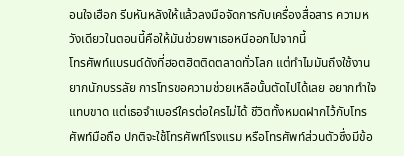อนใจเฮือก รีบหันหลังให้แล้วลงมือจัดการกับเครื่องสื่อสาร ความหวังเดียวในตอนนี้คือให้มันช่วยพาเธอหนีออกไปจากนี้
โทรศัพท์แบรนด์ดังที่ฮอตฮิตติดตลาดทั่วโลก แต่ทำไมมันถึงใช้งานยากนักบรรลัย การโทรขอความช่วยเหลือนั้นตัดไปได้เลย อยากทำใจแทบขาด แต่เธอจำเบอร์ใครต่อใครไม่ได้ ชีวิตทั้งหมดฝากไว้กับโทรศัพท์มือถือ ปกติจะใช้โทรศัพท์โรงแรม หรือโทรศัพท์ส่วนตัวซึ่งมีข้อ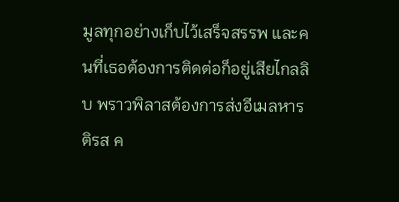มูลทุกอย่างเก็บไว้เสร็จสรรพ และคนที่เธอต้องการติดต่อก็อยู่เสียไกลลิบ พราวพิลาสต้องการส่งอีเมลหารติรส ค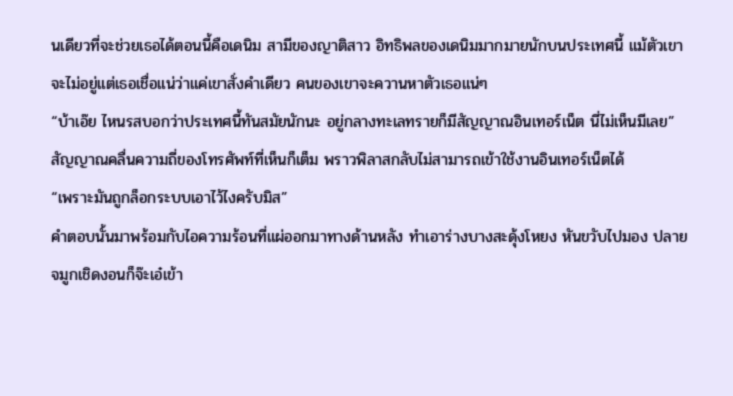นเดียวที่จะช่วยเธอได้ตอนนี้คือเดนิม สามีของญาติสาว อิทธิพลของเดนิมมากมายนักบนประเทศนี้ แม้ตัวเขาจะไม่อยู่แต่เธอเชื่อแน่ว่าแค่เขาสั่งคำเดียว คนของเขาจะควานหาตัวเธอแน่ๆ
“บ้าเอ๊ย ไหนรสบอกว่าประเทศนี้ทันสมัยนักนะ อยู่กลางทะเลทรายก็มีสัญญาณอินเทอร์เน็ต นี่ไม่เห็นมีเลย”
สัญญาณคลื่นความถี่ของโทรศัพท์ที่เห็นก็เต็ม พราวพิลาสกลับไม่สามารถเข้าใช้งานอินเทอร์เน็ตได้
“เพราะมันถูกล็อกระบบเอาไว้ไงครับมิส”
คำตอบนั้นมาพร้อมกับไอความร้อนที่แผ่ออกมาทางด้านหลัง ทำเอาร่างบางสะดุ้งโหยง หันขวับไปมอง ปลายจมูกเชิดงอนก็จ๊ะเอ๋เข้า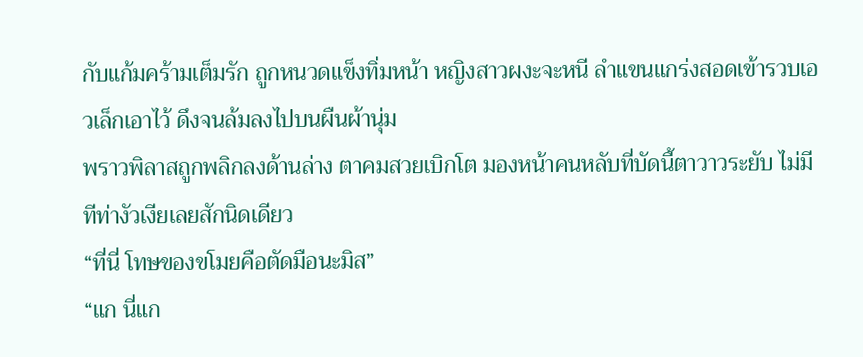กับแก้มคร้ามเต็มรัก ถูกหนวดแข็งทิ่มหน้า หญิงสาวผงะจะหนี ลำแขนแกร่งสอดเข้ารวบเอวเล็กเอาไว้ ดึงจนล้มลงไปบนผืนผ้านุ่ม
พราวพิลาสถูกพลิกลงด้านล่าง ตาคมสวยเบิกโต มองหน้าคนหลับที่บัดนี้ตาวาวระยับ ไม่มีทีท่างัวเงียเลยสักนิดเดียว
“ที่นี่ โทษของขโมยคือตัดมือนะมิส”
“แก นี่แก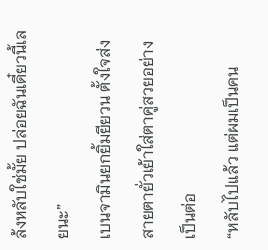ล้งหลับใช่มั้ย ปล่อยฉันเดี๋ยวนี้เลยนะ”
เบนจามินยกยิ้มยียวน ตั้งใจส่งสายตายั่วเย้าใส่ตาคู่สวยอย่างเป็นต่อ
“หลับไปแล้ว แต่ผมเป็นคน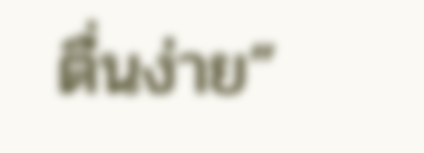ตื่นง่าย”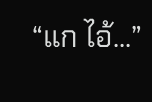“แก ไอ้...”